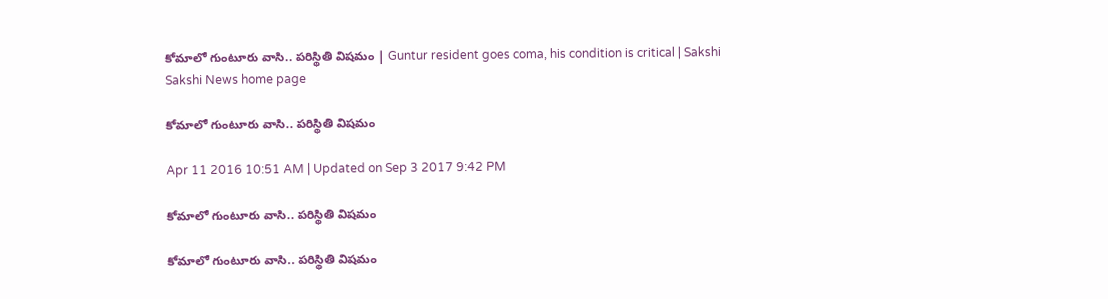కోమాలో గుంటూరు వాసి.. పరిస్థితి విషమం | Guntur resident goes coma, his condition is critical | Sakshi
Sakshi News home page

కోమాలో గుంటూరు వాసి.. పరిస్థితి విషమం

Apr 11 2016 10:51 AM | Updated on Sep 3 2017 9:42 PM

కోమాలో గుంటూరు వాసి.. పరిస్థితి విషమం

కోమాలో గుంటూరు వాసి.. పరిస్థితి విషమం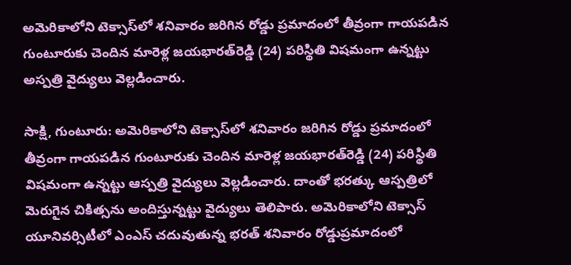అమెరికాలోని టెక్సాస్‌లో శనివారం జరిగిన రోడ్డు ప్రమాదంలో తీవ్రంగా గాయపడిన గుంటూరుకు చెందిన మారెళ్ల జయభారత్‌రెడ్డి (24) పరిస్థితి విషమంగా ఉన్నట్టు అస్పత్రి వైద్యులు వెల్లడించారు.

సాక్షి, గుంటూరు: అమెరికాలోని టెక్సాస్‌లో శనివారం జరిగిన రోడ్డు ప్రమాదంలో తీవ్రంగా గాయపడిన గుంటూరుకు చెందిన మారెళ్ల జయభారత్‌రెడ్డి (24) పరిస్థితి విషమంగా ఉన్నట్టు ఆస్పత్రి వైద్యులు వెల్లడించారు. దాంతో భరత్కు ఆస్పత్రిలో మెరుగైన చికిత్సను అందిస్తున్నట్టు వైద్యులు తెలిపారు. అమెరికాలోని టెక్సాస్ యూనివర్సిటీలో ఎంఎస్ చదువుతున్న భరత్ శనివారం రోడ్డుప్రమాదంలో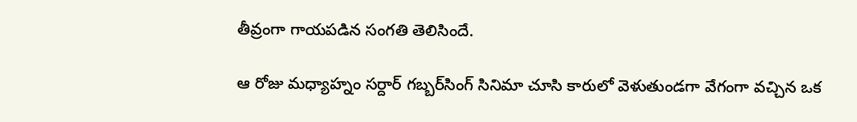తీవ్రంగా గాయపడిన సంగతి తెలిసిందే.

ఆ రోజు మధ్యాహ్నం సర్దార్ గబ్బర్‌సింగ్ సినిమా చూసి కారులో వెళుతుండగా వేగంగా వచ్చిన ఒక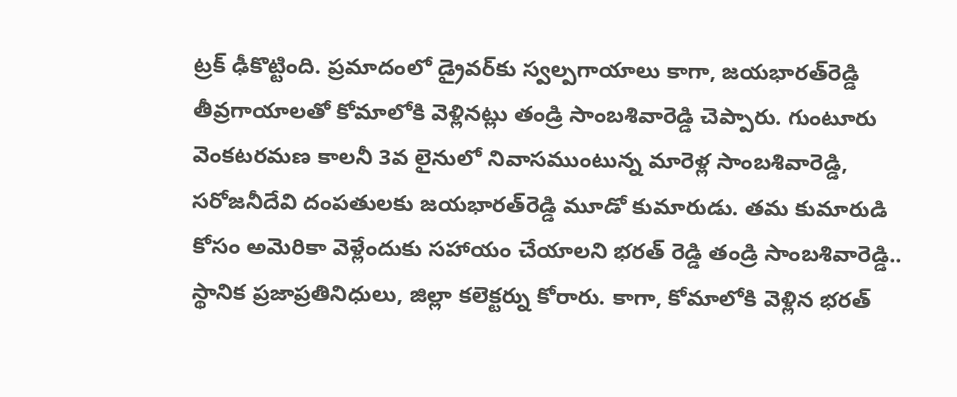ట్రక్ ఢీకొట్టింది. ప్రమాదంలో డ్రైవర్‌కు స్వల్పగాయాలు కాగా, జయభారత్‌రెడ్డి తీవ్రగాయాలతో కోమాలోకి వెళ్లినట్లు తండ్రి సాంబశివారెడ్డి చెప్పారు. గుంటూరు వెంకటరమణ కాలనీ 3వ లైనులో నివాసముంటున్న మారెళ్ల సాంబశివారెడ్డి, సరోజనీదేవి దంపతులకు జయభారత్‌రెడ్డి మూడో కుమారుడు. తమ కుమారుడి కోసం అమెరికా వెళ్లేందుకు సహాయం చేయాలని భరత్ రెడ్డి తండ్రి సాంబశివారెడ్డి.. స్థానిక ప్రజాప్రతినిధులు, జిల్లా కలెక్టర్ను కోరారు. కాగా, కోమాలోకి వెళ్లిన భరత్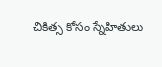చికిత్స కోసం స్నేహితులు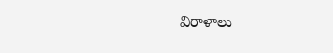విరాళాలు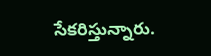సేకరిస్తున్నారు.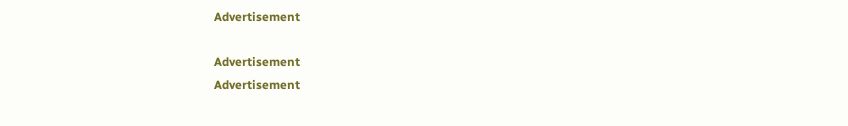Advertisement

Advertisement
Advertisement